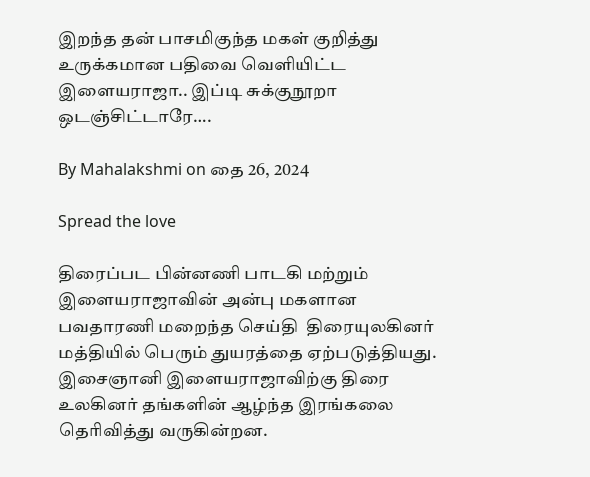இறந்த தன் பாசமிகுந்த மகள் குறித்து உருக்கமான பதிவை வெளியிட்ட இளையராஜா.. இப்டி சுக்குநூறா ஒடஞ்சிட்டாரே….

By Mahalakshmi on தை 26, 2024

Spread the love

திரைப்பட பின்னணி பாடகி மற்றும் இளையராஜாவின் அன்பு மகளான பவதாரணி மறைந்த செய்தி  திரையுலகினர் மத்தியில் பெரும் துயரத்தை ஏற்படுத்தியது. இசைஞானி இளையராஜாவிற்கு திரை உலகினர் தங்களின் ஆழ்ந்த இரங்கலை தெரிவித்து வருகின்றன.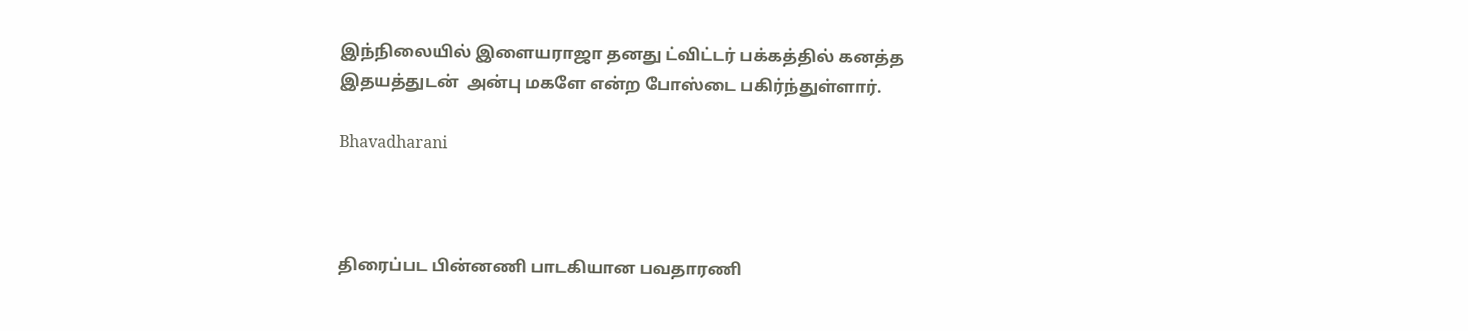இந்நிலையில் இளையராஜா தனது ட்விட்டர் பக்கத்தில் கனத்த இதயத்துடன்  அன்பு மகளே என்ற போஸ்டை பகிர்ந்துள்ளார்.

Bhavadharani



திரைப்பட பின்னணி பாடகியான பவதாரணி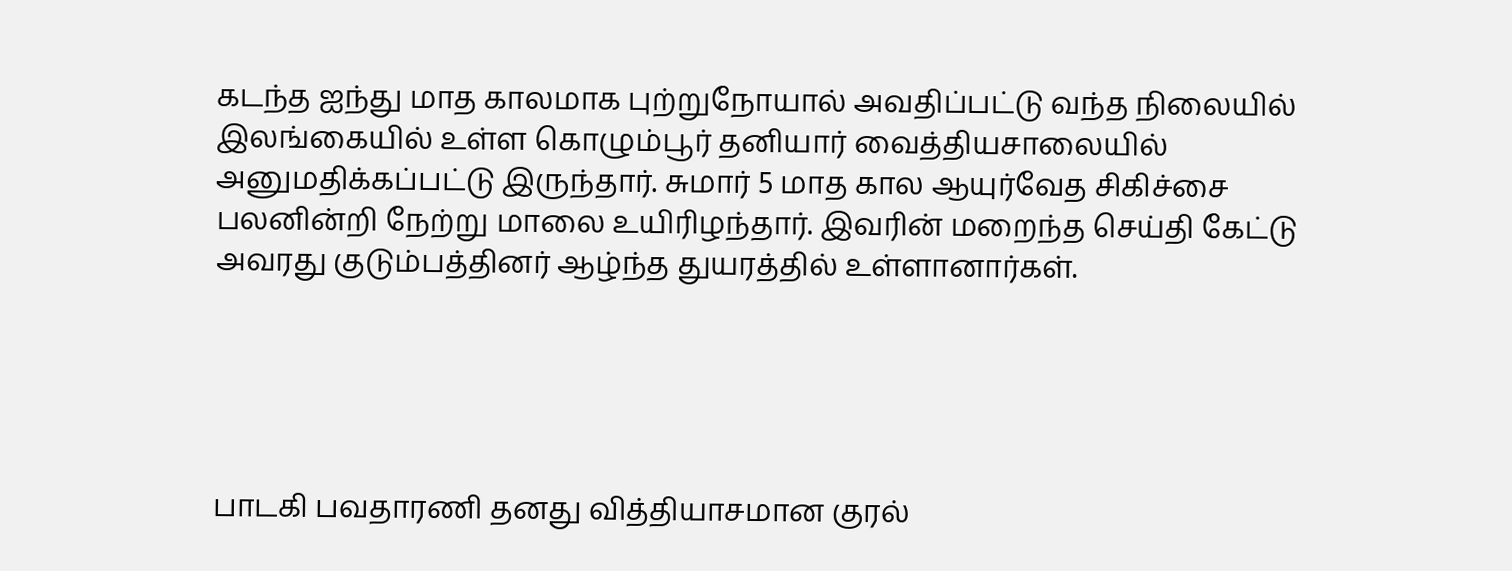கடந்த ஐந்து மாத காலமாக புற்றுநோயால் அவதிப்பட்டு வந்த நிலையில் இலங்கையில் உள்ள கொழும்பூர் தனியார் வைத்தியசாலையில் அனுமதிக்கப்பட்டு இருந்தார். சுமார் 5 மாத கால ஆயுர்வேத சிகிச்சை பலனின்றி நேற்று மாலை உயிரிழந்தார். இவரின் மறைந்த செய்தி கேட்டு அவரது குடும்பத்தினர் ஆழ்ந்த துயரத்தில் உள்ளானார்கள்.





பாடகி பவதாரணி தனது வித்தியாசமான குரல்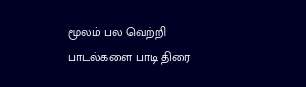மூலம் பல வெற்றி பாடல்களை பாடி திரை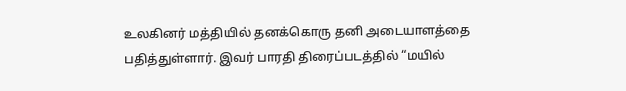உலகினர் மத்தியில் தனக்கொரு தனி அடையாளத்தை பதித்துள்ளார். இவர் பாரதி திரைப்படத்தில் “மயில்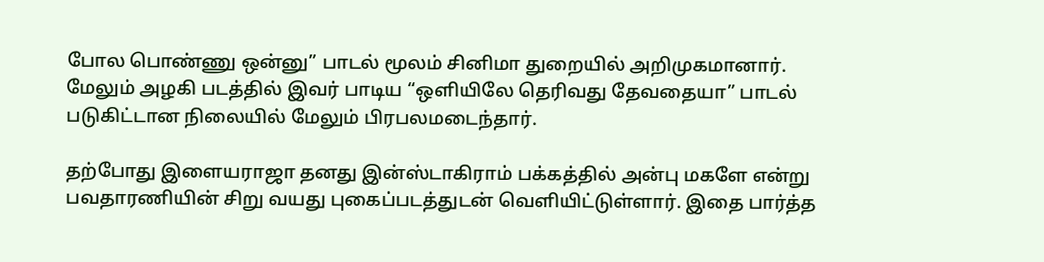போல பொண்ணு ஒன்னு” பாடல் மூலம் சினிமா துறையில் அறிமுகமானார். மேலும் அழகி படத்தில் இவர் பாடிய “ஒளியிலே தெரிவது தேவதையா” பாடல் படுகிட்டான நிலையில் மேலும் பிரபலமடைந்தார்.

தற்போது இளையராஜா தனது இன்ஸ்டாகிராம் பக்கத்தில் அன்பு மகளே என்று பவதாரணியின் சிறு வயது புகைப்படத்துடன் வெளியிட்டுள்ளார். இதை பார்த்த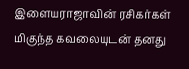இளையராஜாவின் ரசிகர்கள் மிகுந்த கவலையுடன் தனது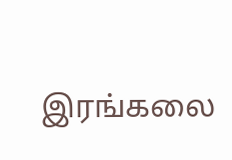இரங்கலை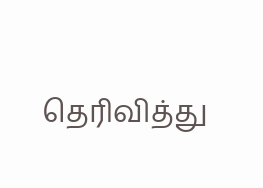தெரிவித்து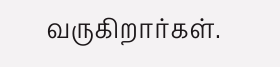வருகிறார்கள்.